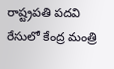రాష్ట్రపతి పదవి రేసులో కేంద్ర మంత్రి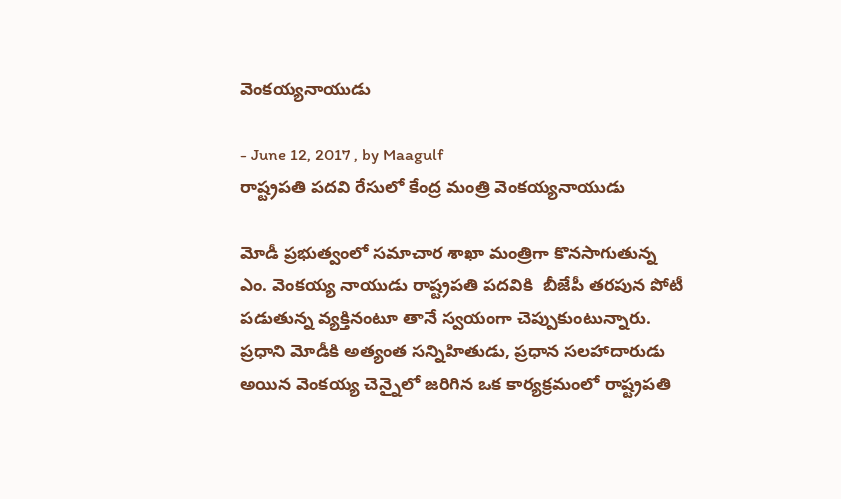వెంకయ్యనాయుడు

- June 12, 2017 , by Maagulf
రాష్ట్రపతి పదవి రేసులో కేంద్ర మంత్రి వెంకయ్యనాయుడు

మోడీ ప్రభుత్వంలో సమాచార శాఖా మంత్రిగా కొనసాగుతున్న ఎం. వెంకయ్య నాయుడు రాష్ట్రపతి పదవికి  బీజేపీ తరపున పోటీ పడుతున్న వ్యక్తినంటూ తానే స్వయంగా చెప్పుకుంటున్నారు. ప్రధాని మోడీకి అత్యంత సన్నిహితుడు, ప్రధాన సలహాదారుడు అయిన వెంకయ్య చెన్నైలో జరిగిన ఒక కార్యక్రమంలో రాష్ట్రపతి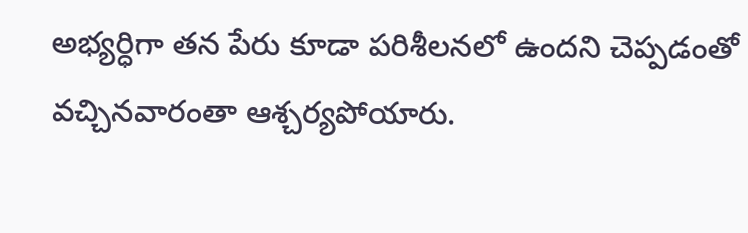అభ్యర్ధిగా తన పేరు కూడా పరిశీలనలో ఉందని చెప్పడంతో వచ్చినవారంతా ఆశ్చర్యపోయారు.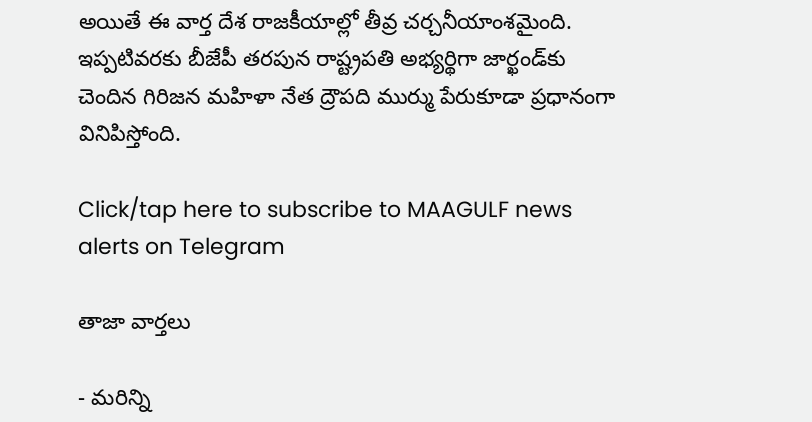అయితే ఈ వార్త దేశ రాజకీయాల్లో తీవ్ర చర్చనీయాంశమైంది.  ఇప్పటివరకు బీజేపీ తరపున రాష్ట్రపతి అభ్యర్థిగా జార్ఖండ్‌కు చెందిన గిరిజన మహిళా నేత ద్రౌపది ముర్ము పేరుకూడా ప్రధానంగా వినిపిస్తోంది.

Click/tap here to subscribe to MAAGULF news alerts on Telegram

తాజా వార్తలు

- మరిన్ని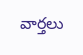వార్తలు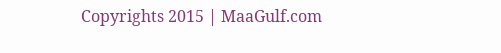Copyrights 2015 | MaaGulf.com